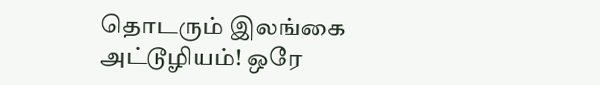தொடரும் இலங்கை அட்டூழியம்! ஒரே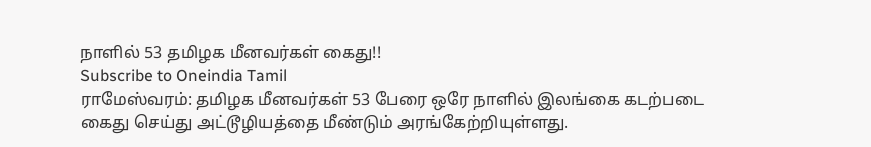நாளில் 53 தமிழக மீனவர்கள் கைது!!
Subscribe to Oneindia Tamil
ராமேஸ்வரம்: தமிழக மீனவர்கள் 53 பேரை ஒரே நாளில் இலங்கை கடற்படை கைது செய்து அட்டூழியத்தை மீண்டும் அரங்கேற்றியுள்ளது.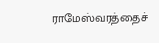ராமேஸ்வரத்தைச்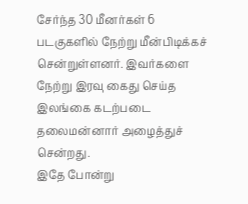சேர்ந்த 30 மீனர்கள் 6 படகுகளில் நேற்று மீன்பிடிக்கச் சென்றுள்ளனர். இவர்களை நேற்று இரவு கைது செய்த இலங்கை கடற்படை தலைமன்னார் அழைத்துச் சென்றது.
இதே போன்று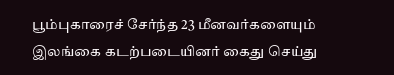பூம்புகாரைச் சேர்ந்த 23 மீனவர்களையும் இலங்கை கடற்படையினர் கைது செய்து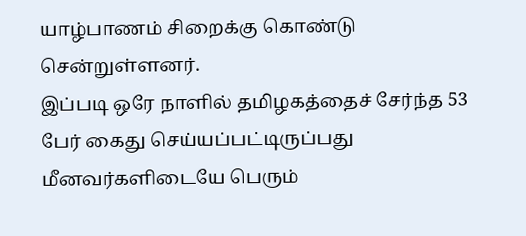யாழ்பாணம் சிறைக்கு கொண்டு சென்றுள்ளனர்.
இப்படி ஒரே நாளில் தமிழகத்தைச் சேர்ந்த 53 பேர் கைது செய்யப்பட்டிருப்பது மீனவர்களிடையே பெரும்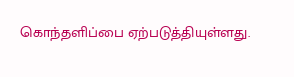கொந்தளிப்பை ஏற்படுத்தியுள்ளது.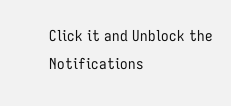Click it and Unblock the Notifications